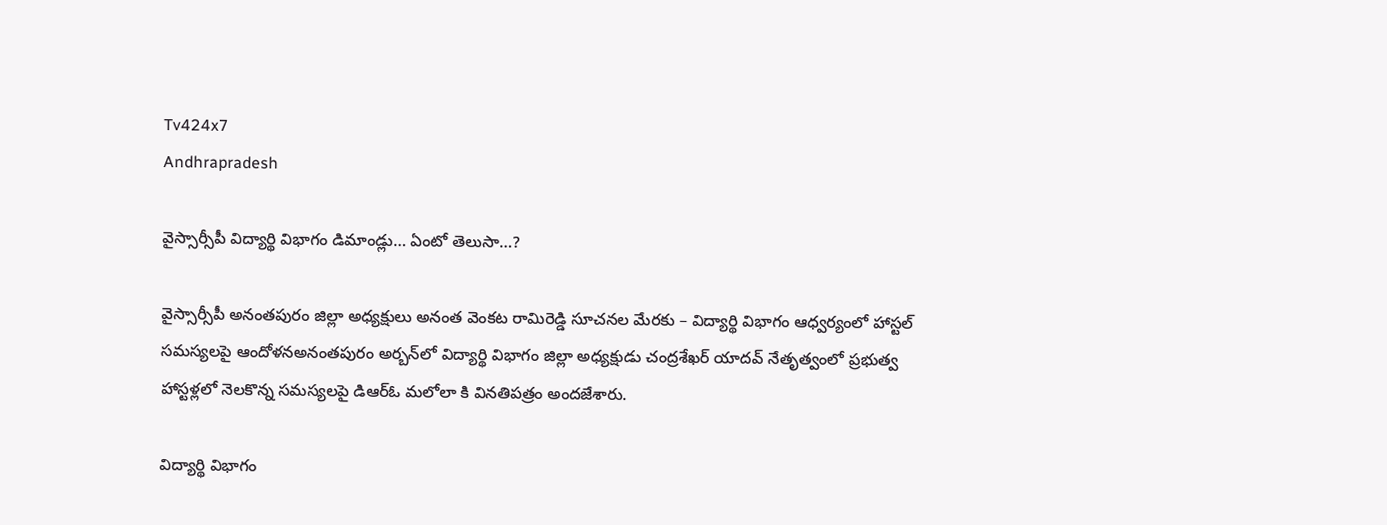Tv424x7
Andhrapradesh

వైస్సార్సీపీ విద్యార్థి విభాగం డిమాండ్లు… ఏంటో తెలుసా…?

వైస్సార్సీపీ అనంతపురం జిల్లా అధ్యక్షులు అనంత వెంకట రామిరెడ్డి సూచనల మేరకు – విద్యార్థి విభాగం ఆధ్వర్యంలో హాస్టల్ సమస్యలపై ఆందోళనఅనంతపురం అర్బన్‌లో విద్యార్థి విభాగం జిల్లా అధ్యక్షుడు చంద్రశేఖర్ యాదవ్ నేతృత్వంలో ప్రభుత్వ హాస్టళ్లలో నెలకొన్న సమస్యలపై డిఆర్ఓ మలోలా కి వినతిపత్రం అందజేశారు.

విద్యార్థి విభాగం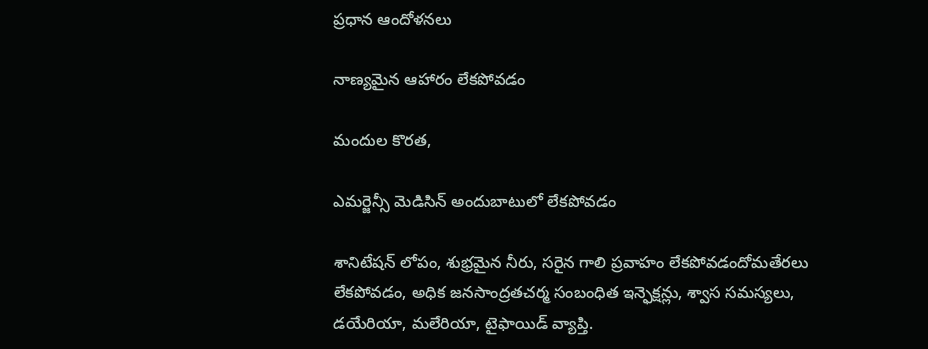ప్రధాన ఆందోళనలు

నాణ్యమైన ఆహారం లేకపోవడం

మందుల కొరత,

ఎమర్జెన్సీ మెడిసిన్ అందుబాటులో లేకపోవడం

శానిటేషన్ లోపం, శుభ్రమైన నీరు, సరైన గాలి ప్రవాహం లేకపోవడందోమతేరలు లేకపోవడం, అధిక జనసాంద్రతచర్మ సంబంధిత ఇన్ఫెక్షన్లు, శ్వాస సమస్యలు, డయేరియా, మలేరియా, టైఫాయిడ్ వ్యాప్తి.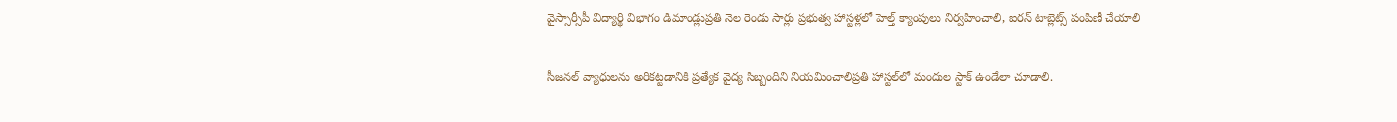వైస్సార్సీపీ విద్యార్థి విభాగం డిమాండ్లుప్రతి నెల రెండు సార్లు ప్రభుత్వ హాస్టళ్లలో హెల్త్ క్యాంపులు నిర్వహించాలి, ఐరన్ టాబ్లెట్స్ పంపిణీ చేయాలి

సీజనల్ వ్యాధులను అరికట్టడానికి ప్రత్యేక వైద్య సిబ్బందిని నియమించాలిప్రతి హాస్టల్‌లో మందుల స్టాక్ ఉండేలా చూడాలి.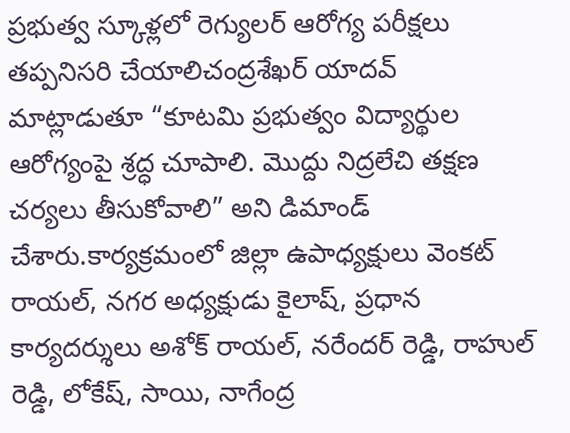ప్రభుత్వ స్కూళ్లలో రెగ్యులర్ ఆరోగ్య పరీక్షలు తప్పనిసరి చేయాలిచంద్రశేఖర్ యాదవ్ మాట్లాడుతూ “కూటమి ప్రభుత్వం విద్యార్థుల ఆరోగ్యంపై శ్రద్ధ చూపాలి. మొద్దు నిద్రలేచి తక్షణ చర్యలు తీసుకోవాలి” అని డిమాండ్ చేశారు.కార్యక్రమంలో జిల్లా ఉపాధ్యక్షులు వెంకట్ రాయల్, నగర అధ్యక్షుడు కైలాష్, ప్రధాన కార్యదర్శులు అశోక్ రాయల్, నరేందర్ రెడ్డి, రాహుల్ రెడ్డి, లోకేష్, సాయి, నాగేంద్ర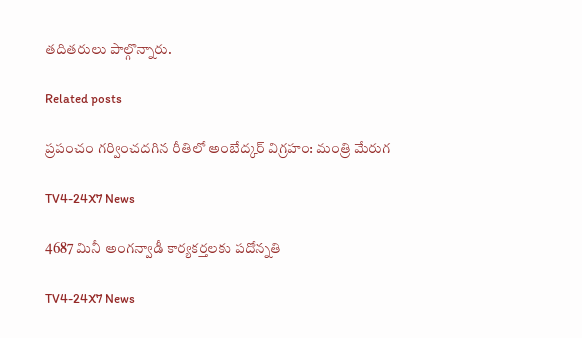తదితరులు పాల్గొన్నారు.

Related posts

ప్రపంచం గర్వించదగిన రీతిలో అంబేద్కర్‌ విగ్రహం: మంత్రి మేరుగ

TV4-24X7 News

4687 మినీ అంగన్వాడీ కార్యకర్తలకు పదోన్నతి

TV4-24X7 News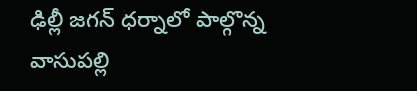ఢిల్లీ జగన్ ధర్నాలో పాల్గొన్న వాసుపల్లి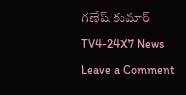గణేష్ కుమార్

TV4-24X7 News

Leave a Comment